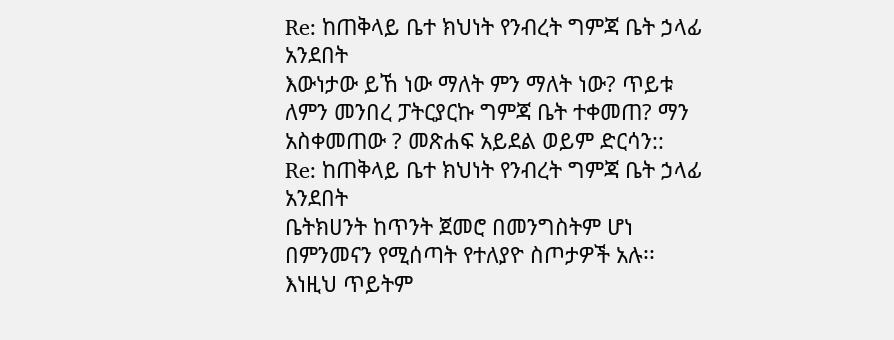Re: ከጠቅላይ ቤተ ክህነት የንብረት ግምጃ ቤት ኃላፊ አንደበት
እውነታው ይኸ ነው ማለት ምን ማለት ነው? ጥይቱ ለምን መንበረ ፓትርያርኩ ግምጃ ቤት ተቀመጠ? ማን አስቀመጠው ? መጽሐፍ አይደል ወይም ድርሳን::
Re: ከጠቅላይ ቤተ ክህነት የንብረት ግምጃ ቤት ኃላፊ አንደበት
ቤትክሀንት ከጥንት ጀመሮ በመንግስትም ሆነ በምንመናን የሚሰጣት የተለያዮ ስጦታዎች አሉ፡፡ እነዚህ ጥይትም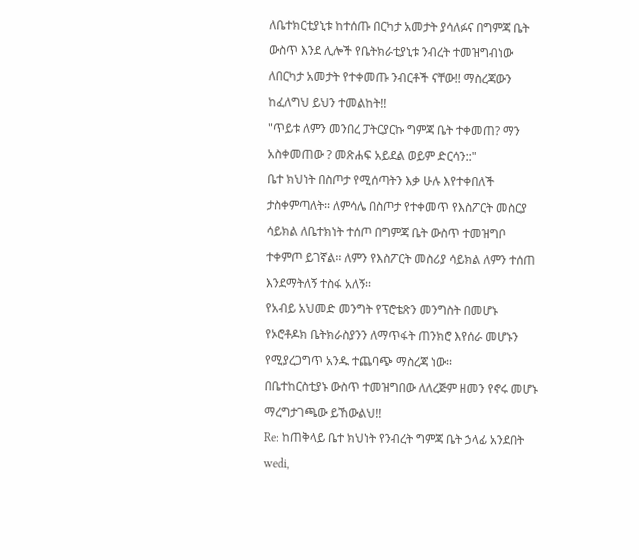ለቤተክርቲያኒቱ ከተሰጡ በርካታ አመታት ያሳለፉና በግምጃ ቤት ውስጥ እንደ ሊሎች የቤትክራቲያኒቱ ንብረት ተመዝግብነው ለበርካታ አመታት የተቀመጡ ንብርቶች ናቸው!! ማስረጃውን ከፈለግህ ይህን ተመልከት!!
"ጥይቱ ለምን መንበረ ፓትርያርኩ ግምጃ ቤት ተቀመጠ? ማን አስቀመጠው ? መጽሐፍ አይደል ወይም ድርሳን::"
ቤተ ክህነት በስጦታ የሚሰጣትን እቃ ሁሉ እየተቀበለች ታስቀምጣለት፡፡ ለምሳሌ በስጦታ የተቀመጥ የእስፖርት መስርያ ሳይክል ለቤተክነት ተሰጦ በግምጃ ቤት ውስጥ ተመዝግቦ ተቀምጦ ይገኛል፡፡ ለምን የእስፖርት መስሪያ ሳይክል ለምን ተሰጠ እንደማትለኝ ተስፋ አለኝ፡፡
የአብይ አህመድ መንግት የፕሮቴጽን መንግስት በመሆኑ የኦሮቶዶክ ቤትክራስያንን ለማጥፋት ጠንክሮ እየሰራ መሆኑን የሚያረጋግጥ አንዱ ተጨባጭ ማስረጃ ነው፡፡
በቤተከርስቲያኑ ውስጥ ተመዝግበው ለለረጅም ዘመን የኖሩ መሆኑ ማረግታገጫው ይኸውልህ!!
Re: ከጠቅላይ ቤተ ክህነት የንብረት ግምጃ ቤት ኃላፊ አንደበት
wedi,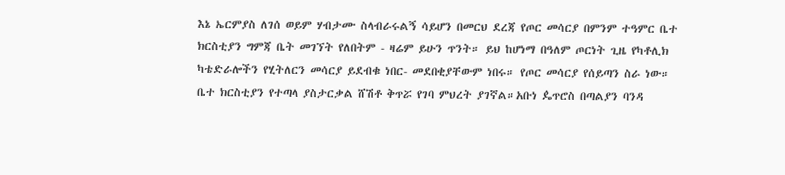እኔ ኤርምያስ ለገሰ ወይም ሃብታሙ ስላብራሩልኝ ሳይሆን በመርህ ደረጃ የጦር መሳርያ በምንም ተዓምር ቤተ ክርስቲያን ግምጃ ቤት መገኘት የለበትም - ዛሬም ይሁን ጥንት። ይህ ከሆነማ በዓለም ጦርነት ጊዜ የካቶሊክ ካቴድራሎችን የሂትለርን መሳርያ ይደብቁ ነበር- መደበቂያቸውም ነበሩ። የጦር መሳርያ የሰይጣን ስራ ነው። ቤተ ክርስቲያን የተጣላ ያስታርቃል ሸሽቶ ቅጥሯ የገባ ምህረት ያገኛል።አቡነ ዼጥሮስ በጣልያን ባንዳ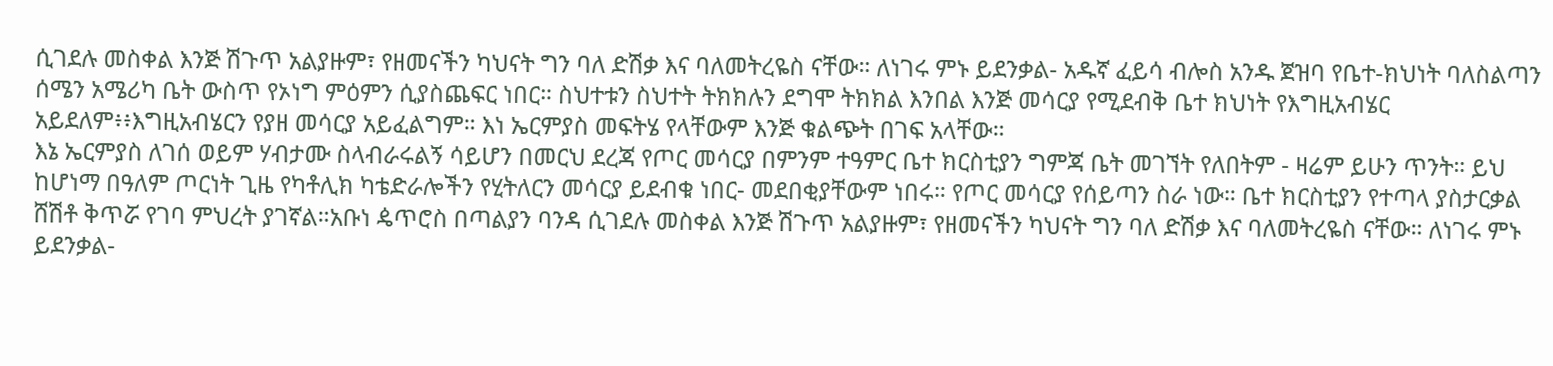ሲገደሉ መስቀል እንጅ ሽጉጥ አልያዙም፣ የዘመናችን ካህናት ግን ባለ ድሽቃ እና ባለመትረዬስ ናቸው። ለነገሩ ምኑ ይደንቃል- አዱኛ ፈይሳ ብሎስ አንዱ ጀዝባ የቤተ-ክህነት ባለስልጣን ሰሜን አሜሪካ ቤት ውስጥ የኦነግ ምዕምን ሲያስጨፍር ነበር። ስህተቱን ስህተት ትክክሉን ደግሞ ትክክል እንበል እንጅ መሳርያ የሚደብቅ ቤተ ክህነት የእግዚአብሄር አይደለም፥፥እግዚአብሄርን የያዘ መሳርያ አይፈልግም። እነ ኤርምያስ መፍትሄ የላቸውም እንጅ ቁልጭት በገፍ አላቸው።
እኔ ኤርምያስ ለገሰ ወይም ሃብታሙ ስላብራሩልኝ ሳይሆን በመርህ ደረጃ የጦር መሳርያ በምንም ተዓምር ቤተ ክርስቲያን ግምጃ ቤት መገኘት የለበትም - ዛሬም ይሁን ጥንት። ይህ ከሆነማ በዓለም ጦርነት ጊዜ የካቶሊክ ካቴድራሎችን የሂትለርን መሳርያ ይደብቁ ነበር- መደበቂያቸውም ነበሩ። የጦር መሳርያ የሰይጣን ስራ ነው። ቤተ ክርስቲያን የተጣላ ያስታርቃል ሸሽቶ ቅጥሯ የገባ ምህረት ያገኛል።አቡነ ዼጥሮስ በጣልያን ባንዳ ሲገደሉ መስቀል እንጅ ሽጉጥ አልያዙም፣ የዘመናችን ካህናት ግን ባለ ድሽቃ እና ባለመትረዬስ ናቸው። ለነገሩ ምኑ ይደንቃል-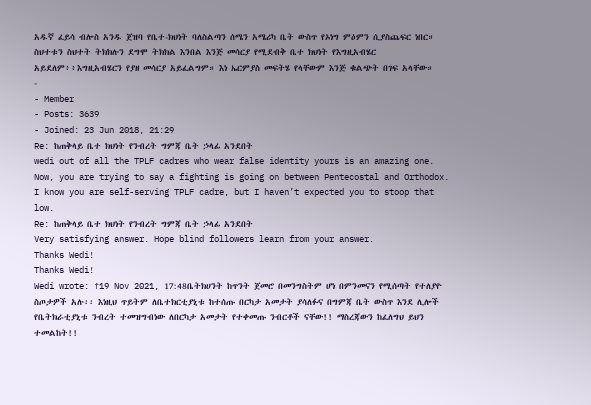አዱኛ ፈይሳ ብሎስ አንዱ ጀዝባ የቤተ-ክህነት ባለስልጣን ሰሜን አሜሪካ ቤት ውስጥ የኦነግ ምዕምን ሲያስጨፍር ነበር። ስህተቱን ስህተት ትክክሉን ደግሞ ትክክል እንበል እንጅ መሳርያ የሚደብቅ ቤተ ክህነት የእግዚአብሄር አይደለም፥፥እግዚአብሄርን የያዘ መሳርያ አይፈልግም። እነ ኤርምያስ መፍትሄ የላቸውም እንጅ ቁልጭት በገፍ አላቸው።
-
- Member
- Posts: 3639
- Joined: 23 Jun 2018, 21:29
Re: ከጠቅላይ ቤተ ክህነት የንብረት ግምጃ ቤት ኃላፊ አንደበት
wedi out of all the TPLF cadres who wear false identity yours is an amazing one. Now, you are trying to say a fighting is going on between Pentecostal and Orthodox. I know you are self-serving TPLF cadre, but I haven’t expected you to stoop that low.
Re: ከጠቅላይ ቤተ ክህነት የንብረት ግምጃ ቤት ኃላፊ አንደበት
Very satisfying answer. Hope blind followers learn from your answer.
Thanks Wedi!
Thanks Wedi!
Wedi wrote: ↑19 Nov 2021, 17:48ቤትክሀንት ከጥንት ጀመሮ በመንግስትም ሆነ በምንመናን የሚሰጣት የተለያዮ ስጦታዎች አሉ፡፡ እነዚህ ጥይትም ለቤተክርቲያኒቱ ከተሰጡ በርካታ አመታት ያሳለፉና በግምጃ ቤት ውስጥ እንደ ሊሎች የቤትክራቲያኒቱ ንብረት ተመዝግብነው ለበርካታ አመታት የተቀመጡ ንብርቶች ናቸው!! ማስረጃውን ከፈለግህ ይህን ተመልከት!!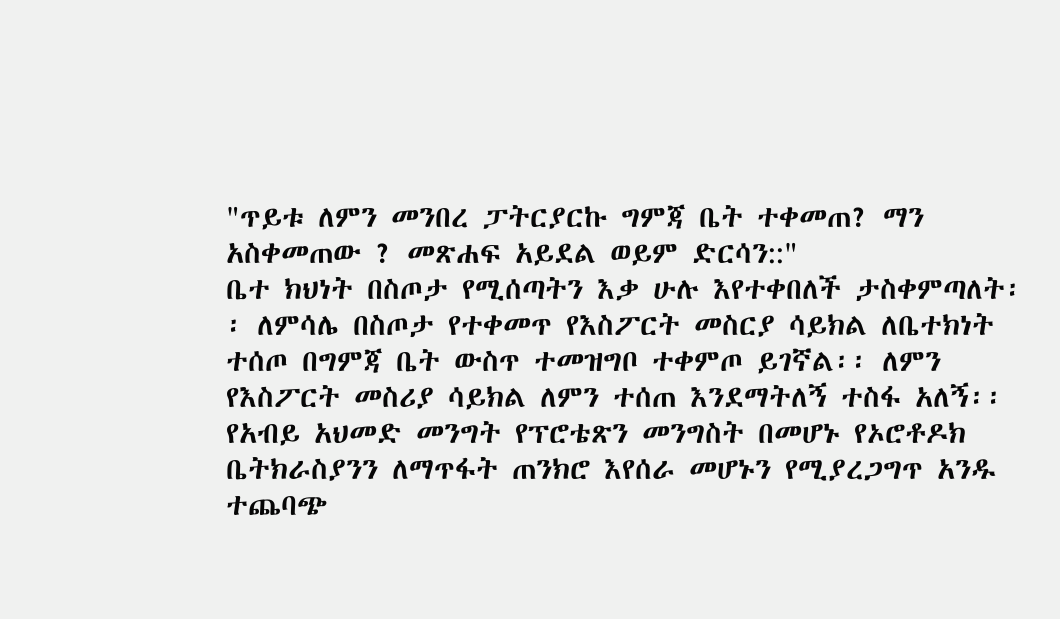"ጥይቱ ለምን መንበረ ፓትርያርኩ ግምጃ ቤት ተቀመጠ? ማን አስቀመጠው ? መጽሐፍ አይደል ወይም ድርሳን::"
ቤተ ክህነት በስጦታ የሚሰጣትን እቃ ሁሉ እየተቀበለች ታስቀምጣለት፡፡ ለምሳሌ በስጦታ የተቀመጥ የእስፖርት መስርያ ሳይክል ለቤተክነት ተሰጦ በግምጃ ቤት ውስጥ ተመዝግቦ ተቀምጦ ይገኛል፡፡ ለምን የእስፖርት መስሪያ ሳይክል ለምን ተሰጠ እንደማትለኝ ተስፋ አለኝ፡፡
የአብይ አህመድ መንግት የፕሮቴጽን መንግስት በመሆኑ የኦሮቶዶክ ቤትክራስያንን ለማጥፋት ጠንክሮ እየሰራ መሆኑን የሚያረጋግጥ አንዱ ተጨባጭ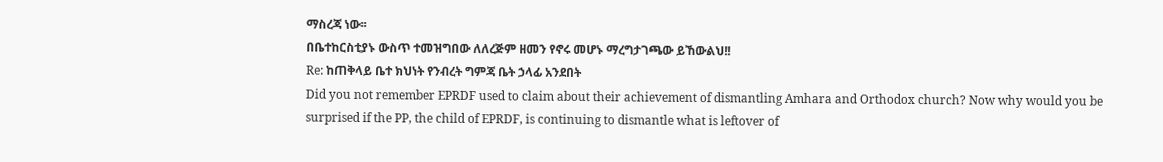ማስረጃ ነው፡፡
በቤተከርስቲያኑ ውስጥ ተመዝግበው ለለረጅም ዘመን የኖሩ መሆኑ ማረግታገጫው ይኸውልህ!!
Re: ከጠቅላይ ቤተ ክህነት የንብረት ግምጃ ቤት ኃላፊ አንደበት
Did you not remember EPRDF used to claim about their achievement of dismantling Amhara and Orthodox church? Now why would you be surprised if the PP, the child of EPRDF, is continuing to dismantle what is leftover of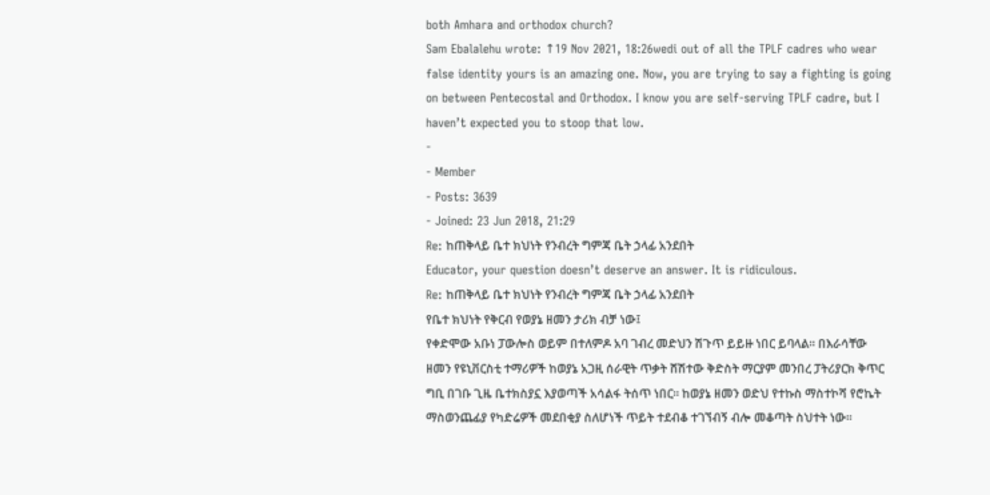both Amhara and orthodox church?
Sam Ebalalehu wrote: ↑19 Nov 2021, 18:26wedi out of all the TPLF cadres who wear false identity yours is an amazing one. Now, you are trying to say a fighting is going on between Pentecostal and Orthodox. I know you are self-serving TPLF cadre, but I haven’t expected you to stoop that low.
-
- Member
- Posts: 3639
- Joined: 23 Jun 2018, 21:29
Re: ከጠቅላይ ቤተ ክህነት የንብረት ግምጃ ቤት ኃላፊ አንደበት
Educator, your question doesn’t deserve an answer. It is ridiculous.
Re: ከጠቅላይ ቤተ ክህነት የንብረት ግምጃ ቤት ኃላፊ አንደበት
የቤተ ክህነት የቅርብ የወያኔ ዘመን ታሪክ ብቻ ነው፤
የቀድሞው አቡነ ፓውሎስ ወይም በተለምዶ አባ ገብረ መድህን ሽጉጥ ይይዙ ነበር ይባላል። በእራሳቸው ዘመን የዩኒቨርስቲ ተማሪዎች ከወያኔ አጋዚ ሰራዊት ጥቃት ሸሽተው ቅድስት ማርያም መንበረ ፓትሪያርክ ቅጥር ግቢ በገቡ ጊዜ ቤተክስያኗ እያወጣች አሳልፋ ትሰጥ ነበር። ከወያኔ ዘመን ወድህ የተኩስ ማስተኮሻ የሮኬት ማስወንጨፊያ የካድሬዎች መደበቂያ ስለሆነች ጥይት ተደብቆ ተገኘብኝ ብሎ መቆጣት ስህተት ነው።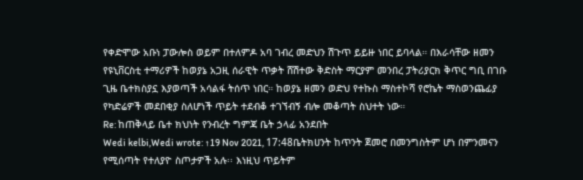የቀድሞው አቡነ ፓውሎስ ወይም በተለምዶ አባ ገብረ መድህን ሽጉጥ ይይዙ ነበር ይባላል። በእራሳቸው ዘመን የዩኒቨርስቲ ተማሪዎች ከወያኔ አጋዚ ሰራዊት ጥቃት ሸሽተው ቅድስት ማርያም መንበረ ፓትሪያርክ ቅጥር ግቢ በገቡ ጊዜ ቤተክስያኗ እያወጣች አሳልፋ ትሰጥ ነበር። ከወያኔ ዘመን ወድህ የተኩስ ማስተኮሻ የሮኬት ማስወንጨፊያ የካድሬዎች መደበቂያ ስለሆነች ጥይት ተደብቆ ተገኘብኝ ብሎ መቆጣት ስህተት ነው።
Re: ከጠቅላይ ቤተ ክህነት የንብረት ግምጃ ቤት ኃላፊ አንደበት
Wedi kelbi,Wedi wrote: ↑19 Nov 2021, 17:48ቤትክሀንት ከጥንት ጀመሮ በመንግስትም ሆነ በምንመናን የሚሰጣት የተለያዮ ስጦታዎች አሉ፡፡ እነዚህ ጥይትም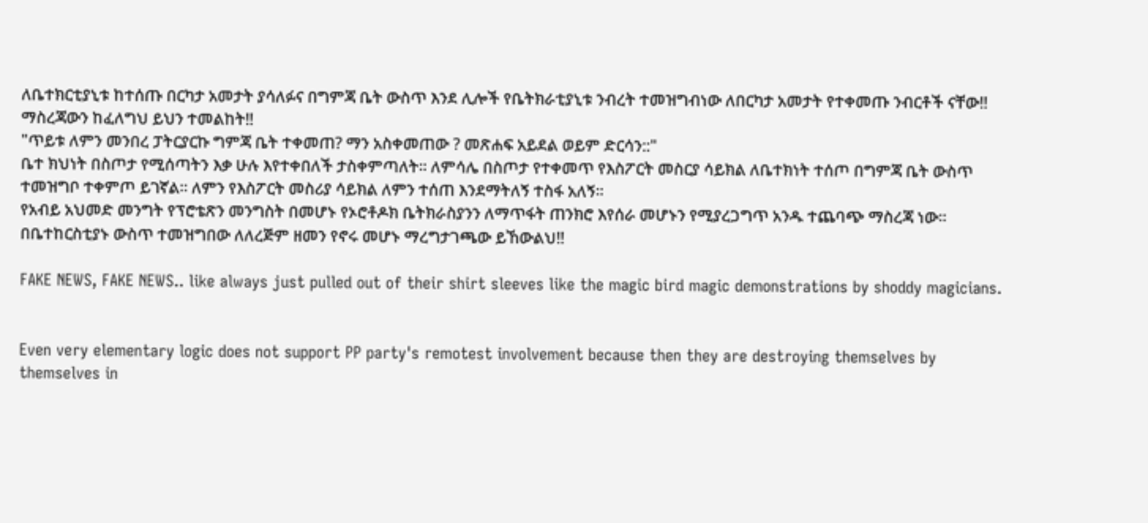ለቤተክርቲያኒቱ ከተሰጡ በርካታ አመታት ያሳለፉና በግምጃ ቤት ውስጥ እንደ ሊሎች የቤትክራቲያኒቱ ንብረት ተመዝግብነው ለበርካታ አመታት የተቀመጡ ንብርቶች ናቸው!! ማስረጃውን ከፈለግህ ይህን ተመልከት!!
"ጥይቱ ለምን መንበረ ፓትርያርኩ ግምጃ ቤት ተቀመጠ? ማን አስቀመጠው ? መጽሐፍ አይደል ወይም ድርሳን::"
ቤተ ክህነት በስጦታ የሚሰጣትን እቃ ሁሉ እየተቀበለች ታስቀምጣለት፡፡ ለምሳሌ በስጦታ የተቀመጥ የእስፖርት መስርያ ሳይክል ለቤተክነት ተሰጦ በግምጃ ቤት ውስጥ ተመዝግቦ ተቀምጦ ይገኛል፡፡ ለምን የእስፖርት መስሪያ ሳይክል ለምን ተሰጠ እንደማትለኝ ተስፋ አለኝ፡፡
የአብይ አህመድ መንግት የፕሮቴጽን መንግስት በመሆኑ የኦሮቶዶክ ቤትክራስያንን ለማጥፋት ጠንክሮ እየሰራ መሆኑን የሚያረጋግጥ አንዱ ተጨባጭ ማስረጃ ነው፡፡
በቤተከርስቲያኑ ውስጥ ተመዝግበው ለለረጅም ዘመን የኖሩ መሆኑ ማረግታገጫው ይኸውልህ!!

FAKE NEWS, FAKE NEWS.. like always just pulled out of their shirt sleeves like the magic bird magic demonstrations by shoddy magicians.


Even very elementary logic does not support PP party's remotest involvement because then they are destroying themselves by themselves in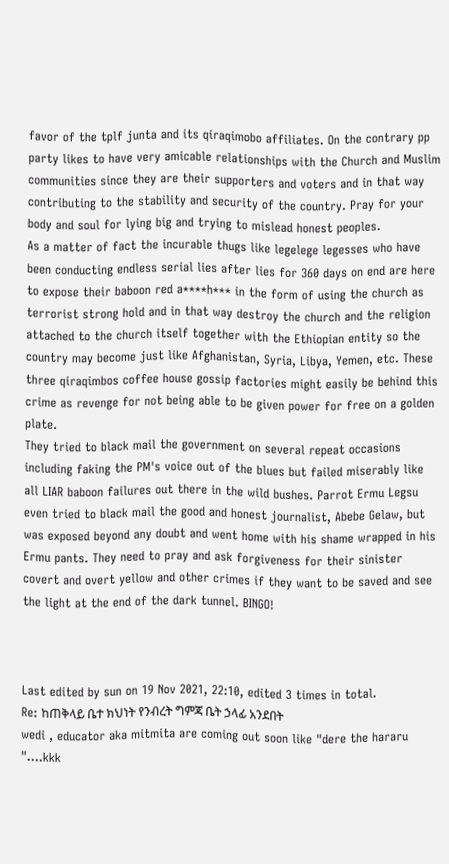favor of the tplf junta and its qiraqimobo affiliates. On the contrary pp party likes to have very amicable relationships with the Church and Muslim communities since they are their supporters and voters and in that way contributing to the stability and security of the country. Pray for your body and soul for lying big and trying to mislead honest peoples.
As a matter of fact the incurable thugs like legelege legesses who have been conducting endless serial lies after lies for 360 days on end are here to expose their baboon red a****h*** in the form of using the church as terrorist strong hold and in that way destroy the church and the religion attached to the church itself together with the Ethiopian entity so the country may become just like Afghanistan, Syria, Libya, Yemen, etc. These three qiraqimbos coffee house gossip factories might easily be behind this crime as revenge for not being able to be given power for free on a golden plate.
They tried to black mail the government on several repeat occasions including faking the PM's voice out of the blues but failed miserably like all LIAR baboon failures out there in the wild bushes. Parrot Ermu Legsu even tried to black mail the good and honest journalist, Abebe Gelaw, but was exposed beyond any doubt and went home with his shame wrapped in his Ermu pants. They need to pray and ask forgiveness for their sinister covert and overt yellow and other crimes if they want to be saved and see the light at the end of the dark tunnel. BINGO!



Last edited by sun on 19 Nov 2021, 22:10, edited 3 times in total.
Re: ከጠቅላይ ቤተ ክህነት የንብረት ግምጃ ቤት ኃላፊ አንደበት
wedi , educator aka mitmita are coming out soon like "dere the hararu "....kkk